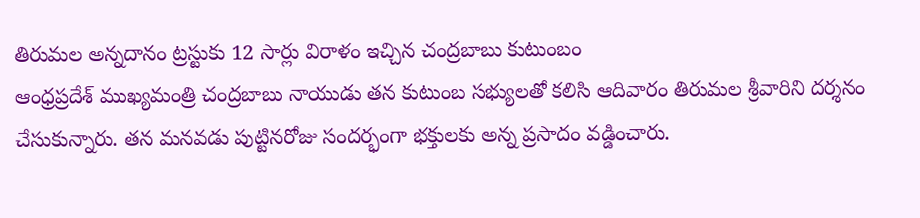తిరుమల అన్నదానం ట్రస్టుకు 12 సార్లు విరాళం ఇచ్చిన చంద్రబాబు కుటుంబం
ఆంధ్రప్రదేశ్ ముఖ్యమంత్రి చంద్రబాబు నాయుడు తన కుటుంబ సభ్యులతో కలిసి ఆదివారం తిరుమల శ్రీవారిని దర్శనం చేసుకున్నారు. తన మనవడు పుట్టినరోజు సందర్భంగా భక్తులకు అన్న ప్రసాదం వడ్డించారు.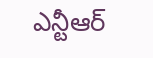ఎన్టీఆర్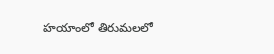హయాంలో తిరుమలలో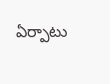ఏర్పాటు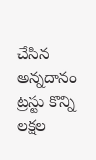చేసిన అన్నదానం ట్రస్టు కొన్ని లక్షల